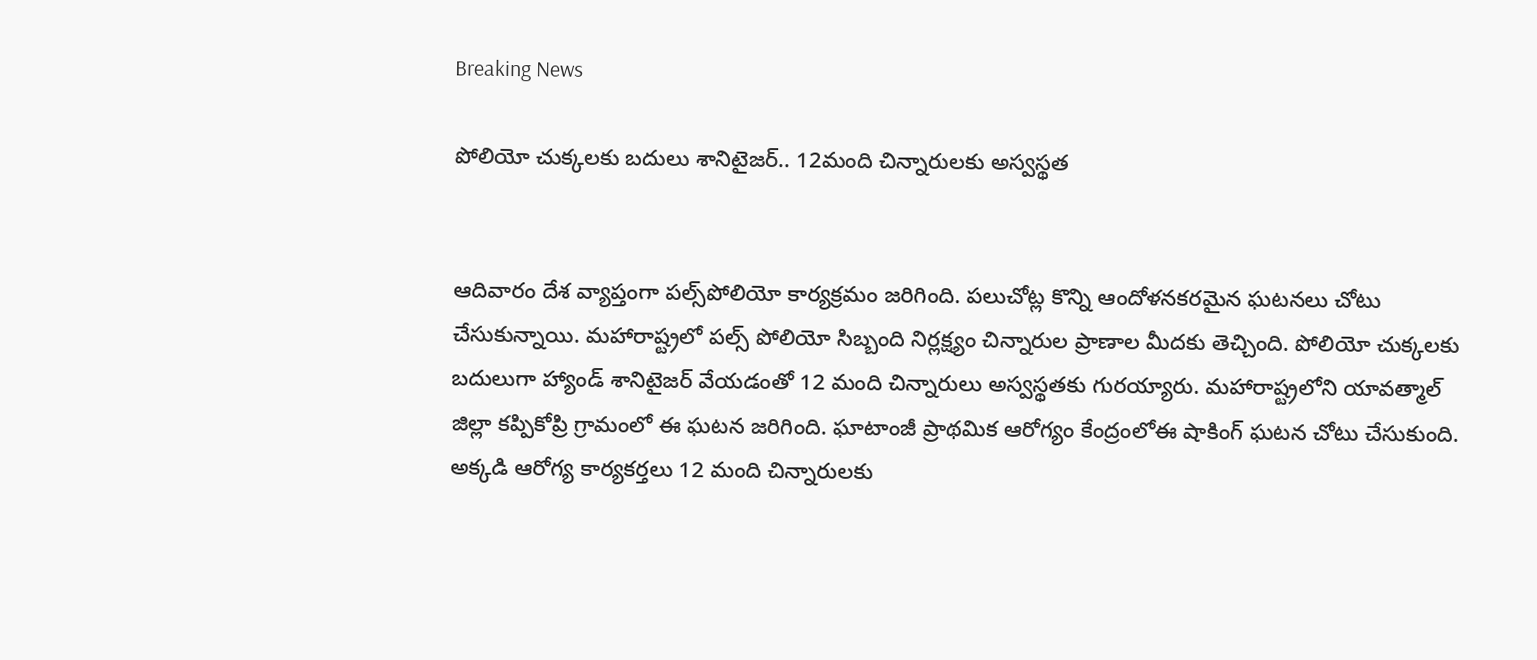Breaking News

పోలియో చుక్కలకు బదులు శానిటైజర్.. 12మంది చిన్నారులకు అస్వస్థత


ఆదివారం దేశ వ్యాప్తంగా పల్స్‌పోలియో కార్యక్రమం జరిగింది. పలుచోట్ల కొన్ని ఆందోళనకరమైన ఘటనలు చోటు చేసుకున్నాయి. మహారాష్ట్రలో పల్స్ పోలియో సిబ్బంది నిర్లక్ష్యం చిన్నారుల ప్రాణాల మీదకు తెచ్చింది. పోలియో చుక్కలకు బదులుగా హ్యాండ్ శానిటైజర్ వేయడంతో 12 మంది చిన్నారులు అస్వస్థతకు గురయ్యారు. మహారాష్ట్రలోని యావత్మాల్ జిల్లా కప్పికోప్రి గ్రామంలో ఈ ఘటన జరిగింది. ఘాటాంజీ ప్రాథమిక ఆరోగ్యం కేంద్రంలోఈ షాకింగ్ ఘటన చోటు చేసుకుంది. అక్కడి ఆరోగ్య కార్యకర్తలు 12 మంది చిన్నారులకు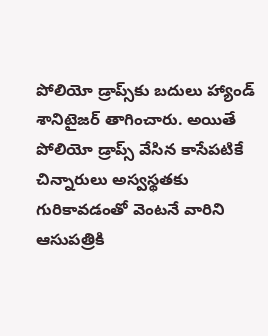పోలియో డ్రాప్స్‌కు బదులు హ్యాండ్ శానిటైజర్ తాగించారు. అయితే పోలియో డ్రాప్స్ వేసిన కాసేపటికే చిన్నారులు అస్వస్థతకు గురికావడంతో వెంటనే వారిని ఆసుపత్రికి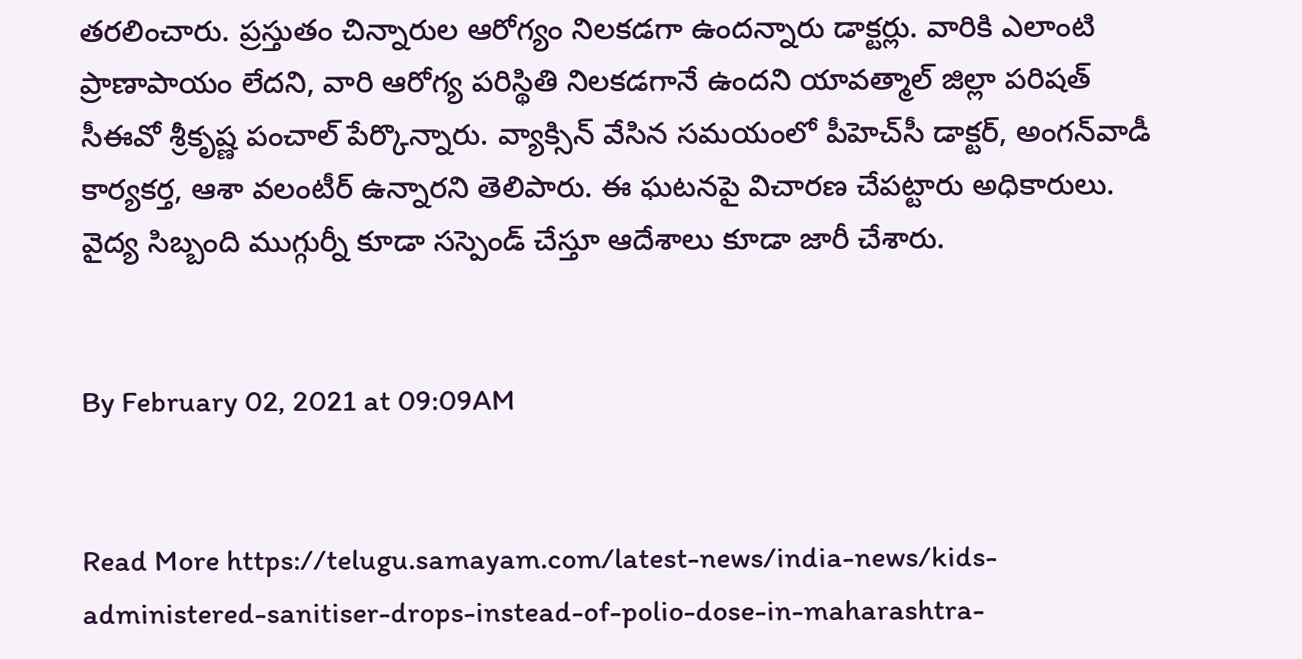తరలించారు. ప్రస్తుతం చిన్నారుల ఆరోగ్యం నిలకడగా ఉందన్నారు డాక్టర్లు. వారికి ఎలాంటి ప్రాణాపాయం లేదని, వారి ఆరోగ్య పరిస్థితి నిలకడగానే ఉందని యావత్మాల్ జిల్లా పరిషత్ సీఈవో శ్రీకృష్ణ పంచాల్ పేర్కొన్నారు. వ్యాక్సిన్ వేసిన సమయంలో పీహెచ్‌సీ డాక్టర్, అంగన్‌వాడీ కార్యకర్త, ఆశా వలంటీర్ ఉన్నారని తెలిపారు. ఈ ఘటనపై విచారణ చేపట్టారు అధికారులు. వైద్య సిబ్బంది ముగ్గుర్నీ కూడా సస్పెండ్ చేస్తూ ఆదేశాలు కూడా జారీ చేశారు.


By February 02, 2021 at 09:09AM


Read More https://telugu.samayam.com/latest-news/india-news/kids-administered-sanitiser-drops-instead-of-polio-dose-in-maharashtra-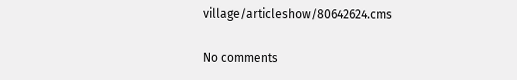village/articleshow/80642624.cms

No comments